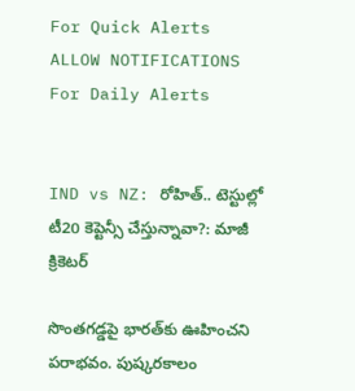For Quick Alerts
ALLOW NOTIFICATIONS
For Daily Alerts


IND vs NZ: రోహిత్.. టెస్టుల్లో టీ20 కెప్టెన్సీ చేస్తున్నావా?: మాజీ క్రికెటర్

సొంతగడ్డపై భారత్‌కు ఊహించని పరాభవం. పుష్కరకాలం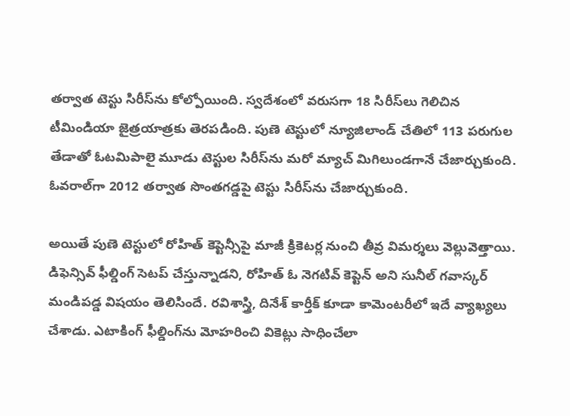తర్వాత టెస్టు సిరీస్‌ను కోల్పోయింది. స్వదేశంలో వరుసగా 18 సిరీస్‌లు గెలిచిన టీమిండియా జైత్రయాత్రకు తెరపడింది. పుణె టెస్టులో న్యూజిలాండ్ చేతిలో 113 పరుగుల తేడాతో ఓటమిపాలై మూడు టెస్టుల సిరీస్‌ను మరో మ్యాచ్ మిగిలుండగానే చేజార్చుకుంది. ఓవరాల్‌గా 2012 తర్వాత సొంతగడ్డపై టెస్టు సిరీస్‌ను చేజార్చుకుంది.

అయితే పుణె టెస్టులో రోహిత్ కెప్టెన్సీపై మాజీ క్రికెటర్ల నుంచి తీవ్ర విమర్శలు వెల్లువెత్తాయి. డిఫెన్సివ్ ఫీల్డింగ్ సెటప్ చేస్తున్నాడని, రోహిత్ ఓ నెగటివ్ కెప్టెన్ అని సునీల్ గవాస్కర్ మండిపడ్డ విషయం తెలిసిందే. రవిశాస్త్రి, దినేశ్ కార్తీక్ కూడా కామెంటరీలో ఇదే వ్యాఖ్యలు చేశాడు. ఎటాకింగ్ ఫీల్డింగ్‌ను మోహరించి వికెట్లు సాధించేలా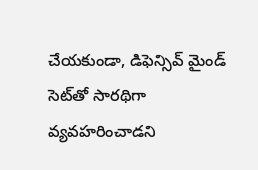చేయకుండా, డిఫెన్సివ్ మైండ్ సెట్‌తో సారథిగా వ్యవహరించాడని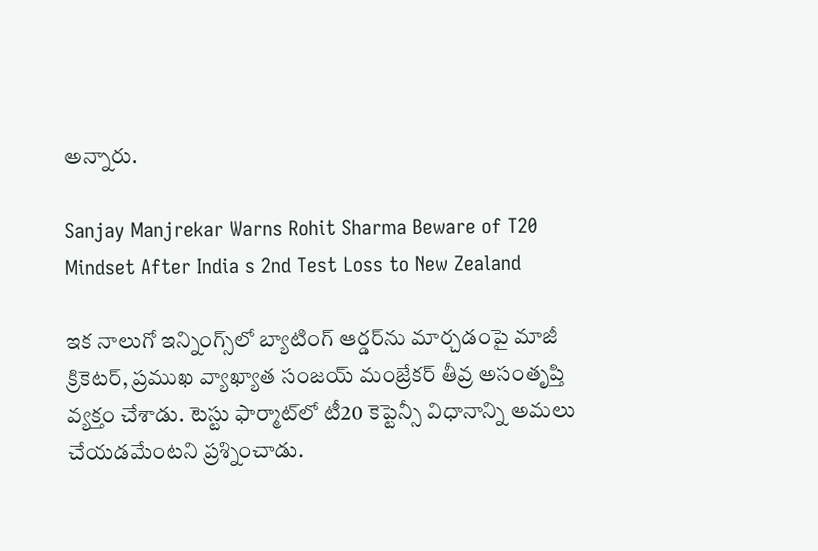అన్నారు.

Sanjay Manjrekar Warns Rohit Sharma Beware of T20 Mindset After India s 2nd Test Loss to New Zealand

ఇక నాలుగో ఇన్నింగ్స్‌లో బ్యాటింగ్ ఆర్డర్‌ను మార్చడంపై మాజీ క్రికెటర్, ప్రముఖ వ్యాఖ్యాత సంజయ్ మంజ్రేకర్ తీవ్ర అసంతృప్తి వ్యక్తం చేశాడు. టెస్టు ఫార్మాట్‌లో టీ20 కెప్టెన్సీ విధానాన్ని అమలు చేయడమేంటని ప్రశ్నించాడు.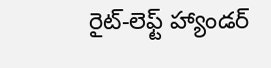రైట్-లెఫ్ట్ హ్యాండర్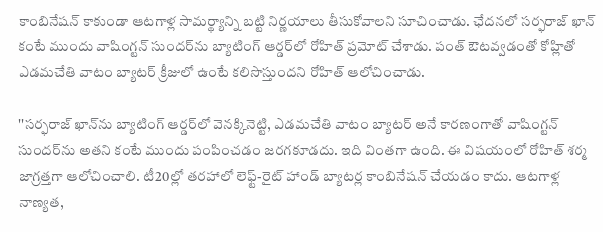కాంబినేషన్ కాకుండా ఆటగాళ్ల సామర్థ్యాన్ని బట్టి నిర్ణయాలు తీసుకోవాలని సూచించాడు. ఛేదనలో సర్ఫరాజ్ ఖాన్‌ కంటే ముందు వాషింగ్టన్ సుందర్‌ను బ్యాటింగ్ ఆర్డర్‌లో రోహిత్ ప్రమోట్ చేశాడు. పంత్ ఔటవ్వడంతో కోహ్లితో ఎడమచేతి వాటం బ్యాటర్ క్రీజులో ఉంటే కలిసొస్తుందని రోహిత్ ఆలోచించాడు.

''సర్ఫరాజ్ ఖాన్‌ను బ్యాటింగ్ ఆర్డర్‌లో వెనక్కినెట్టి, ఎడమచేతి వాటం బ్యాటర్ అనే కారణంగాతో వాషింగ్టన్ సుందర్‌ను అతని కంటే ముందు పంపించడం జరగకూడదు. ఇది వింతగా ఉంది. ఈ విషయంలో రోహిత్ శర్మ జాగ్రత్తగా ఆలోచించాలి. టీ20ల్లో తరహాలో లెఫ్ట్-రైట్ హాండ్ బ్యాటర్ల కాంబినేషన్ చేయడం కాదు. ఆటగాళ్ల నాణ్యత,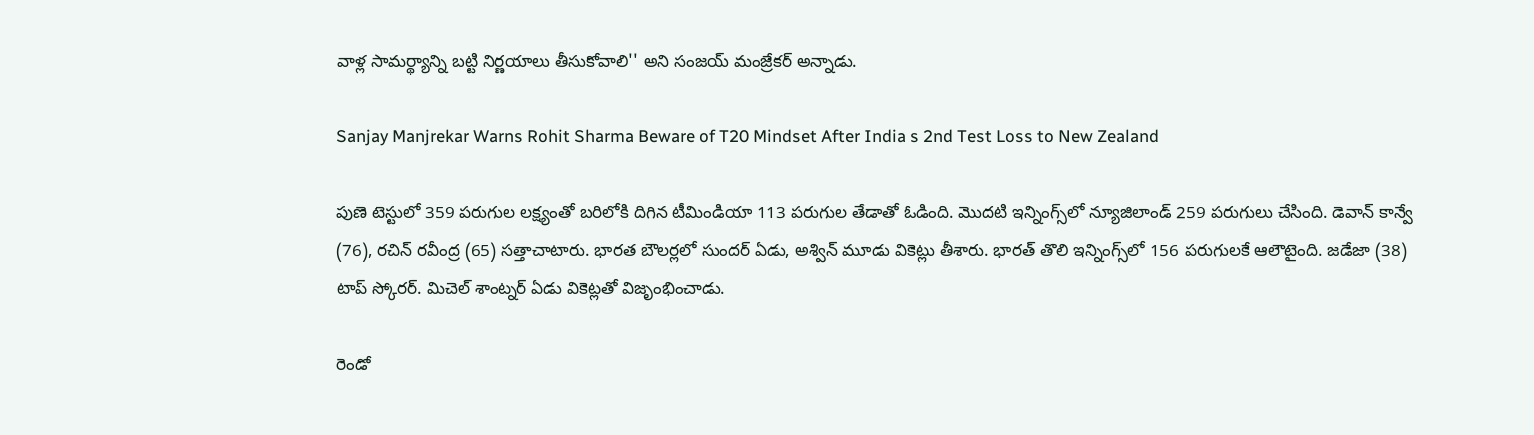వాళ్ల సామర్థ్యాన్ని బట్టి నిర్ణయాలు తీసుకోవాలి'' అని సంజయ్ మంజ్రేకర్ అన్నాడు.

Sanjay Manjrekar Warns Rohit Sharma Beware of T20 Mindset After India s 2nd Test Loss to New Zealand

పుణె టెస్టులో 359 పరుగుల లక్ష్యంతో బరిలోకి దిగిన టీమిండియా 113 పరుగుల తేడాతో ఓడింది. మొదటి ఇన్నింగ్స్‌లో న్యూజిలాండ్ 259 పరుగులు చేసింది. డెవాన్ కాన్వే (76), రచిన్ రవీంద్ర (65) సత్తాచాటారు. భారత బౌలర్లలో సుందర్ ఏడు, అశ్విన్ మూడు వికెట్లు తీశారు. భారత్ తొలి ఇన్నింగ్స్‌లో 156 పరుగులకే ఆలౌటైంది. జడేజా (38) టాప్ స్కోరర్. మిచెల్ శాంట్నర్ ఏడు వికెట్లతో విజృంభించాడు.

రెండో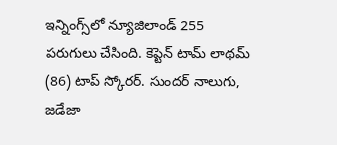ఇన్నింగ్స్‌లో న్యూజిలాండ్ 255 పరుగులు చేసింది. కెప్టెన్ టామ్ లాథమ్ (86) టాప్ స్కోరర్. సుందర్ నాలుగు, జడేజా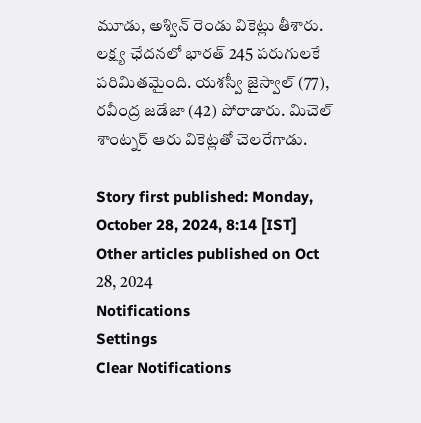మూడు, అశ్విన్ రెండు వికెట్లు తీశారు. లక్ష్య ఛేదనలో భారత్ 245 పరుగులకే పరిమితమైంది. యశస్వీ జైస్వాల్ (77), రవీంద్ర జడేజా (42) పోరాడారు. మిచెల్ శాంట్నర్ ఆరు వికెట్లతో చెలరేగాడు.

Story first published: Monday, October 28, 2024, 8:14 [IST]
Other articles published on Oct 28, 2024
Notifications
Settings
Clear Notifications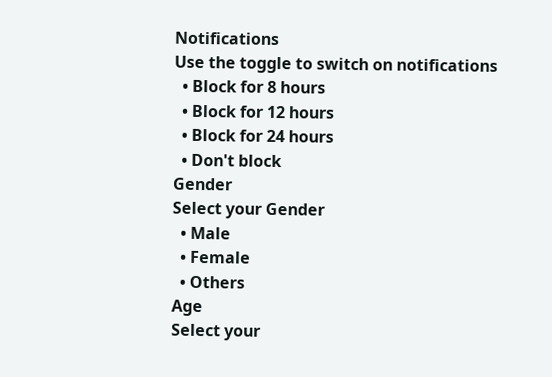Notifications
Use the toggle to switch on notifications
  • Block for 8 hours
  • Block for 12 hours
  • Block for 24 hours
  • Don't block
Gender
Select your Gender
  • Male
  • Female
  • Others
Age
Select your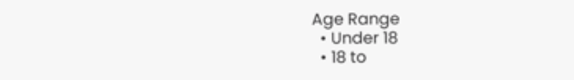Age Range
  • Under 18
  • 18 to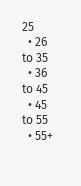25
  • 26 to 35
  • 36 to 45
  • 45 to 55
  • 55+